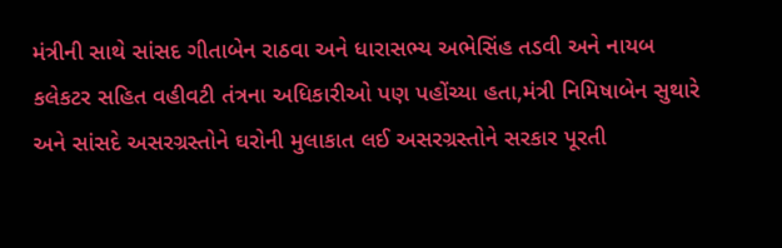મંત્રીની સાથે સાંસદ ગીતાબેન રાઠવા અને ધારાસભ્ય અભેસિંહ તડવી અને નાયબ કલેકટર સહિત વહીવટી તંત્રના અધિકારીઓ પણ પહોંચ્યા હતા,મંત્રી નિમિષાબેન સુથારે અને સાંસદે અસરગ્રસ્તોને ઘરોની મુલાકાત લઈ અસરગ્રસ્તોને સરકાર પૂરતી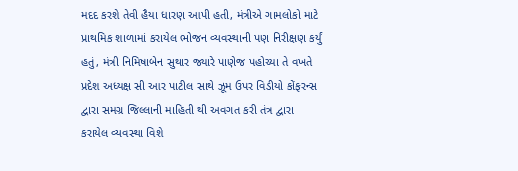મદદ કરશે તેવી હૈયા ધારણ આપી હતી, મંત્રીએ ગામલોકો માટે પ્રાથમિક શાળામાં કરાયેલ ભોજન વ્યવસ્થાની પણ નિરીક્ષણ કર્યું હતું, મંત્રી નિમિષાબેન સુથાર જ્યારે પાણેજ પહોચ્યા તે વખતે પ્રદેશ અધ્યક્ષ સી આર પાટીલ સાથે ઝૂમ ઉપર વિડીયો કોંફરન્સ દ્વારા સમગ્ર જિલ્લાની માહિતી થી અવગત કરી તંત્ર દ્વારા કરાયેલ વ્યવસ્થા વિશે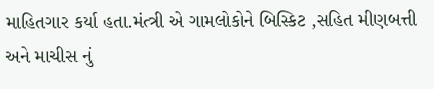માહિતગાર કર્યા હતા.મંત્ત્રી એ ગામલોકોને બિસ્કિટ ,સહિત મીણબત્તી અને માચીસ નું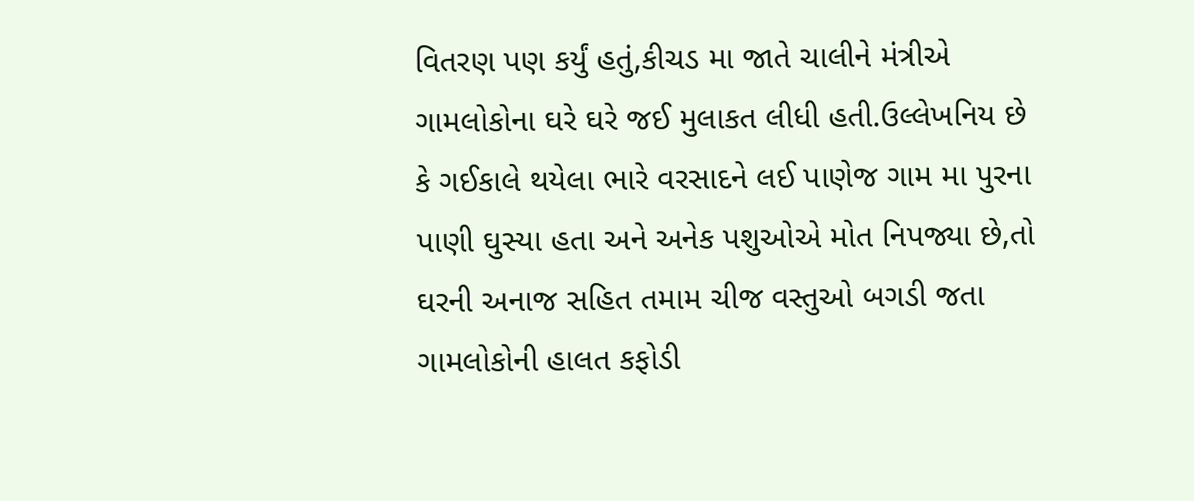વિતરણ પણ કર્યું હતું,કીચડ મા જાતે ચાલીને મંત્રીએ ગામલોકોના ઘરે ઘરે જઈ મુલાકત લીધી હતી.ઉલ્લેખનિય છે કે ગઈકાલે થયેલા ભારે વરસાદને લઈ પાણેજ ગામ મા પુરના પાણી ઘુસ્યા હતા અને અનેક પશુઓએ મોત નિપજ્યા છે,તો ઘરની અનાજ સહિત તમામ ચીજ વસ્તુઓ બગડી જતા ગામલોકોની હાલત કફોડી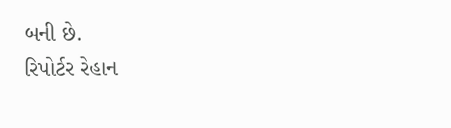બની છે.
રિપોર્ટર રેહાન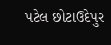પટેલ છોટાઉદેપુર